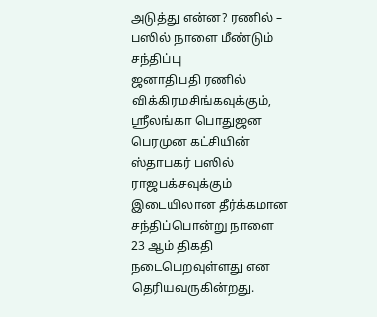அடுத்து என்ன? ரணில் – பஸில் நாளை மீண்டும் சந்திப்பு
ஜனாதிபதி ரணில் விக்கிரமசிங்கவுக்கும், ஸ்ரீலங்கா பொதுஜன பெரமுன கட்சியின் ஸ்தாபகர் பஸில் ராஜபக்சவுக்கும் இடையிலான தீர்க்கமான சந்திப்பொன்று நாளை 23 ஆம் திகதி நடைபெறவுள்ளது என தெரியவருகின்றது.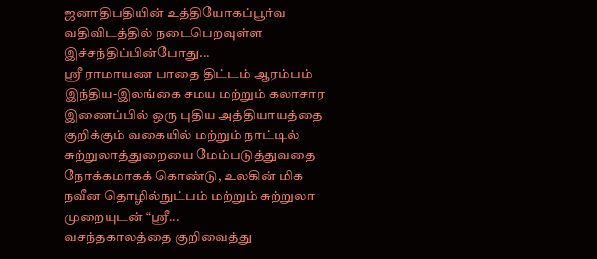ஜனாதிபதியின் உத்தியோகப்பூர்வ வதிவிடத்தில் நடைபெறவுள்ள இச்சந்திப்பின்போது...
ஸ்ரீ ராமாயண பாதை திட்டம் ஆரம்பம்
இந்திய-இலங்கை சமய மற்றும் கலாசார இணைப்பில் ஒரு புதிய அத்தியாயத்தை குறிக்கும் வகையில் மற்றும் நாட்டில் சுற்றுலாத்துறையை மேம்படுத்துவதை நோக்கமாகக் கொண்டு, உலகின் மிக நவீன தொழில்நுட்பம் மற்றும் சுற்றுலா முறையுடன் “ஸ்ரீ...
வசந்தகாலத்தை குறிவைத்து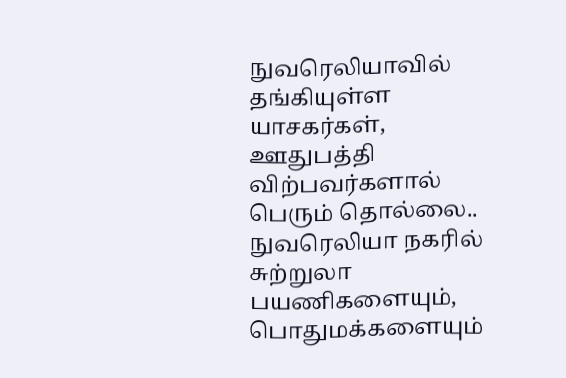நுவரெலியாவில் தங்கியுள்ள யாசகர்கள், ஊதுபத்தி விற்பவர்களால் பெரும் தொல்லை..
நுவரெலியா நகரில் சுற்றுலா பயணிகளையும், பொதுமக்களையும்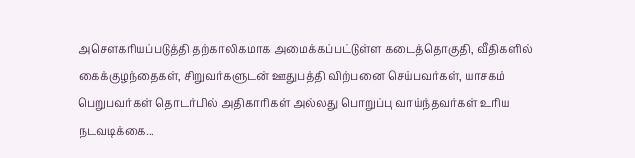அசௌகரியப்படுத்தி தற்காலிகமாக அமைக்கப்பட்டுள்ள கடைத்தொகுதி, வீதிகளில் கைக்குழந்தைகள், சிறுவர்களுடன் ஊதுபத்தி விற்பனை செய்பவர்கள், யாசகம் பெறுபவர்கள் தொடர்பில் அதிகாரிகள் அல்லது பொறுப்பு வாய்ந்தவர்கள் உரிய நடவடிக்கை...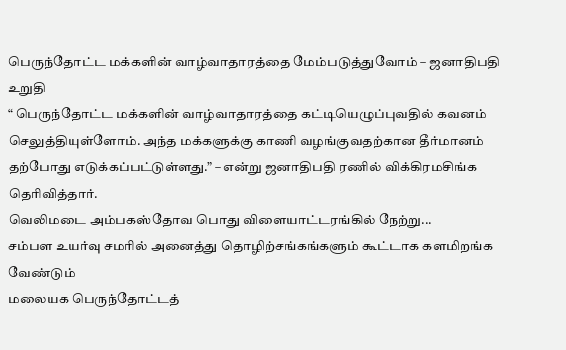பெருந்தோட்ட மக்களின் வாழ்வாதாரத்தை மேம்படுத்துவோம் – ஜனாதிபதி உறுதி
“ பெருந்தோட்ட மக்களின் வாழ்வாதாரத்தை கட்டியெழுப்புவதில் கவனம் செலுத்தியுள்ளோம். அந்த மக்களுக்கு காணி வழங்குவதற்கான தீர்மானம் தற்போது எடுக்கப்பட்டுள்ளது.” – என்று ஜனாதிபதி ரணில் விக்கிரமசிங்க தெரிவித்தார்.
வெலிமடை அம்பகஸ்தோவ பொது விளையாட்டரங்கில் நேற்று...
சம்பள உயர்வு சமரில் அனைத்து தொழிற்சங்கங்களும் கூட்டாக களமிறங்க வேண்டும்
மலையக பெருந்தோட்டத்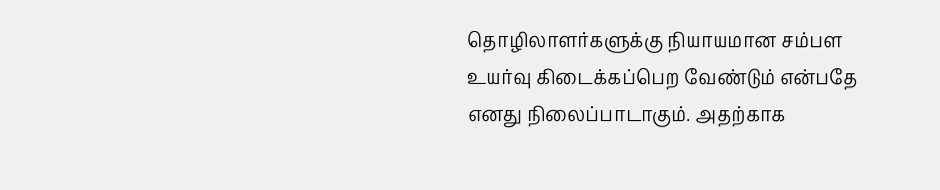தொழிலாளர்களுக்கு நியாயமான சம்பள உயர்வு கிடைக்கப்பெற வேண்டும் என்பதே எனது நிலைப்பாடாகும். அதற்காக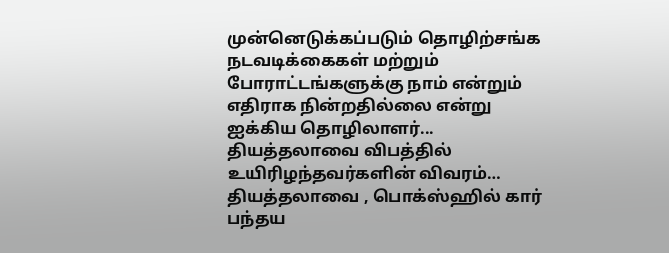முன்னெடுக்கப்படும் தொழிற்சங்க நடவடிக்கைகள் மற்றும் போராட்டங்களுக்கு நாம் என்றும் எதிராக நின்றதில்லை என்று ஐக்கிய தொழிலாளர்...
தியத்தலாவை விபத்தில் உயிரிழந்தவர்களின் விவரம்…
தியத்தலாவை , பொக்ஸ்ஹில் கார் பந்தய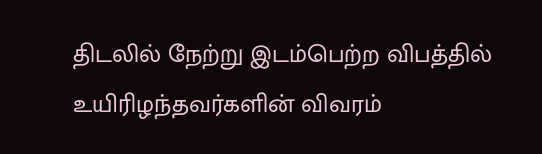திடலில் நேற்று இடம்பெற்ற விபத்தில் உயிரிழந்தவர்களின் விவரம்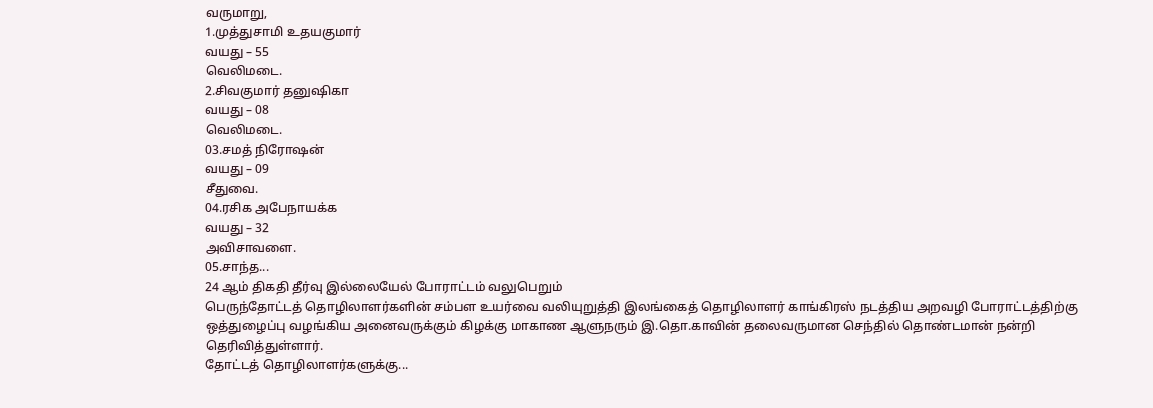வருமாறு,
1.முத்துசாமி உதயகுமார்
வயது – 55
வெலிமடை.
2.சிவகுமார் தனுஷிகா
வயது – 08
வெலிமடை.
03.சமத் நிரோஷன்
வயது – 09
சீதுவை.
04.ரசிக அபேநாயக்க
வயது – 32
அவிசாவளை.
05.சாந்த...
24 ஆம் திகதி தீர்வு இல்லையேல் போராட்டம் வலுபெறும்
பெருந்தோட்டத் தொழிலாளர்களின் சம்பள உயர்வை வலியுறுத்தி இலங்கைத் தொழிலாளர் காங்கிரஸ் நடத்திய அறவழி போராட்டத்திற்கு ஒத்துழைப்பு வழங்கிய அனைவருக்கும் கிழக்கு மாகாண ஆளுநரும் இ.தொ.காவின் தலைவருமான செந்தில் தொண்டமான் நன்றி தெரிவித்துள்ளார்.
தோட்டத் தொழிலாளர்களுக்கு...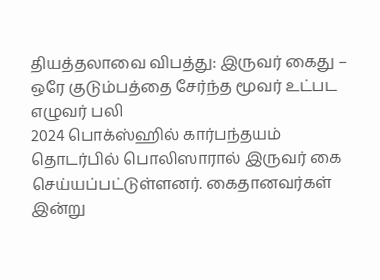தியத்தலாவை விபத்து: இருவர் கைது – ஒரே குடும்பத்தை சேர்ந்த மூவர் உட்பட எழுவர் பலி
2024 பொக்ஸ்ஹில் கார்பந்தயம் தொடர்பில் பொலிஸாரால் இருவர் கை செய்யப்பட்டுள்ளனர். கைதானவர்கள் இன்று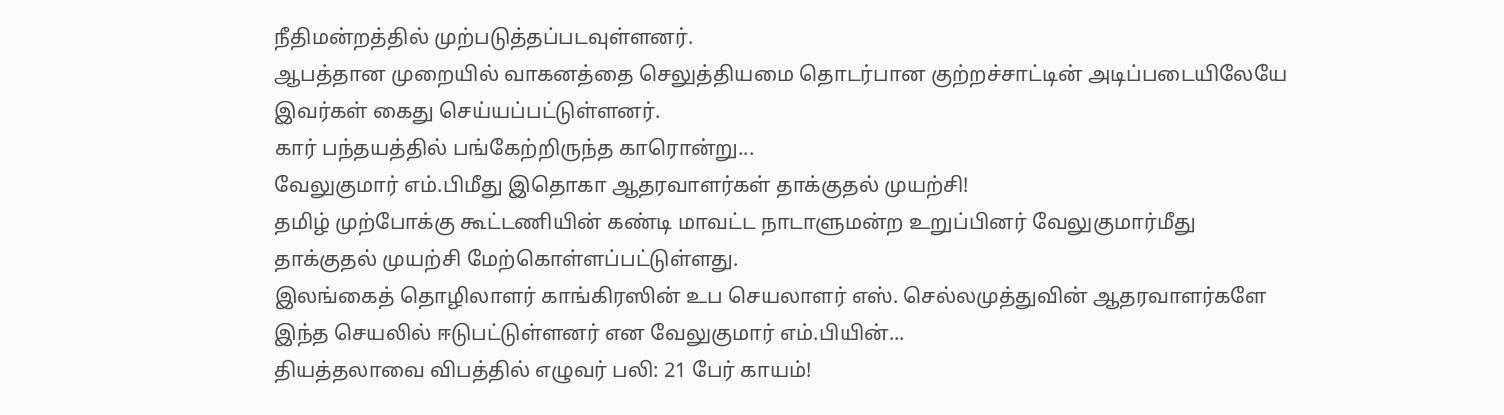நீதிமன்றத்தில் முற்படுத்தப்படவுள்ளனர்.
ஆபத்தான முறையில் வாகனத்தை செலுத்தியமை தொடர்பான குற்றச்சாட்டின் அடிப்படையிலேயே இவர்கள் கைது செய்யப்பட்டுள்ளனர்.
கார் பந்தயத்தில் பங்கேற்றிருந்த காரொன்று...
வேலுகுமார் எம்.பிமீது இதொகா ஆதரவாளர்கள் தாக்குதல் முயற்சி!
தமிழ் முற்போக்கு கூட்டணியின் கண்டி மாவட்ட நாடாளுமன்ற உறுப்பினர் வேலுகுமார்மீது தாக்குதல் முயற்சி மேற்கொள்ளப்பட்டுள்ளது.
இலங்கைத் தொழிலாளர் காங்கிரஸின் உப செயலாளர் எஸ். செல்லமுத்துவின் ஆதரவாளர்களே இந்த செயலில் ஈடுபட்டுள்ளனர் என வேலுகுமார் எம்.பியின்...
தியத்தலாவை விபத்தில் எழுவர் பலி: 21 பேர் காயம்!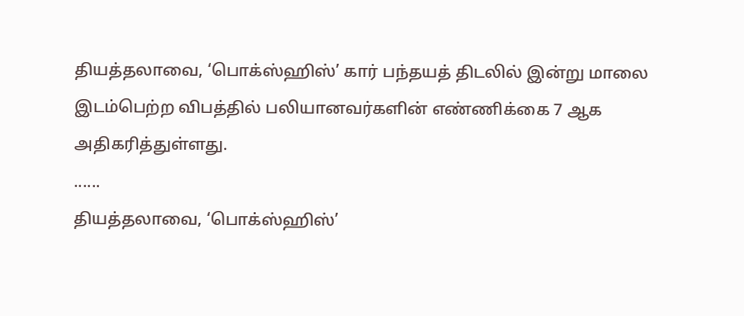தியத்தலாவை, ‘பொக்ஸ்ஹிஸ்’ கார் பந்தயத் திடலில் இன்று மாலை இடம்பெற்ற விபத்தில் பலியானவர்களின் எண்ணிக்கை 7 ஆக அதிகரித்துள்ளது.
......
தியத்தலாவை, ‘பொக்ஸ்ஹிஸ்’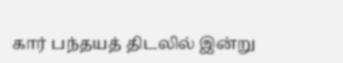கார் பந்தயத் திடலில் இன்று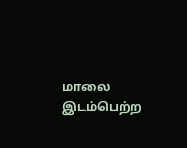மாலை இடம்பெற்ற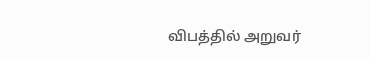விபத்தில் அறுவர்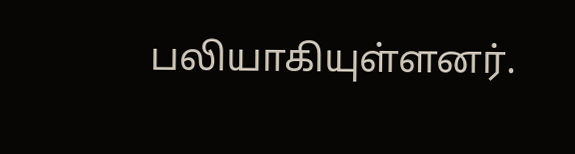பலியாகியுள்ளனர்.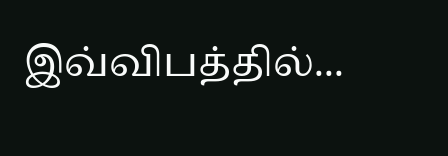இவ்விபத்தில்...